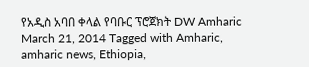የአዲስ አባበ ቀላል የባቡር ፕሮጀክት DW Amharic March 21, 2014 Tagged with Amharic, amharic news, Ethiopia,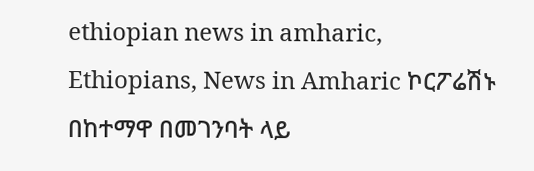ethiopian news in amharic, Ethiopians, News in Amharic ኮርፖሬሽኑ በከተማዋ በመገንባት ላይ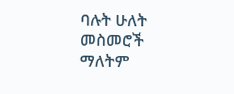ባሉት ሁለት መስመሮች ማለትም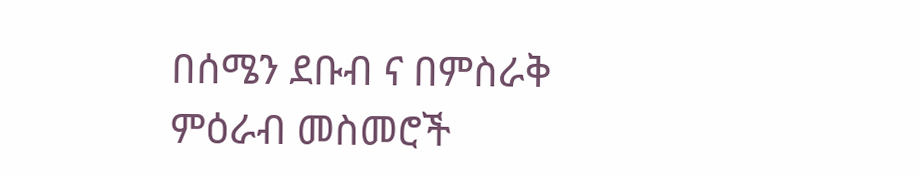በሰሜን ደቡብ ና በምስራቅ ምዕራብ መስመሮች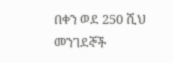በቀን ወደ 250 ሺህ መንገደኞች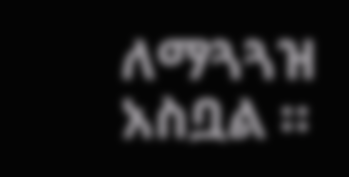ለማጓጓዝ አስቧል ።